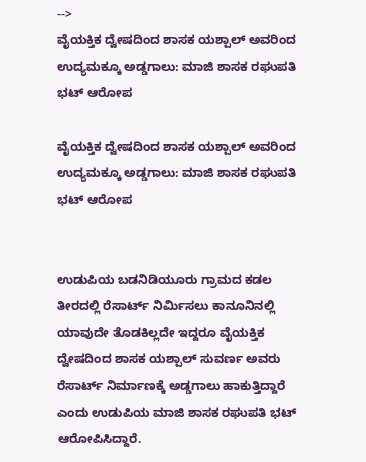-->
ವೈಯಕ್ತಿಕ ದ್ವೇಷದಿಂದ ಶಾಸಕ ಯಶ್ಪಾಲ್ ಅವರಿಂದ ಉದ್ಯಮಕ್ಕೂ ಅಡ್ಡಗಾಲು: ಮಾಜಿ ಶಾಸಕ ರಘುಪತಿ ಭಟ್ ಆರೋಪ

ವೈಯಕ್ತಿಕ ದ್ವೇಷದಿಂದ ಶಾಸಕ ಯಶ್ಪಾಲ್ ಅವರಿಂದ ಉದ್ಯಮಕ್ಕೂ ಅಡ್ಡಗಾಲು: ಮಾಜಿ ಶಾಸಕ ರಘುಪತಿ ಭಟ್ ಆರೋಪ


ಉಡುಪಿಯ ಬಡನಿಡಿಯೂರು ಗ್ರಾಮದ ಕಡಲ ತೀರದಲ್ಲಿ ರೆಸಾರ್ಟ್ ನಿರ್ಮಿಸಲು ಕಾನೂನಿನಲ್ಲಿ ಯಾವುದೇ ತೊಡಕಿಲ್ಲದೇ ಇದ್ದರೂ ವೈಯಕ್ತಿಕ ದ್ವೇಷದಿಂದ ಶಾಸಕ ಯಶ್ಪಾಲ್ ಸುವರ್ಣ ಅವರು ರೆಸಾರ್ಟ್ ನಿರ್ಮಾಣಕ್ಕೆ ಅಡ್ಡಗಾಲು ಹಾಕುತ್ತಿದ್ದಾರೆ ಎಂದು ಉಡುಪಿಯ ಮಾಜಿ ಶಾಸಕ ರಘುಪತಿ ಭಟ್ ಆರೋಪಿಸಿದ್ದಾರೆ.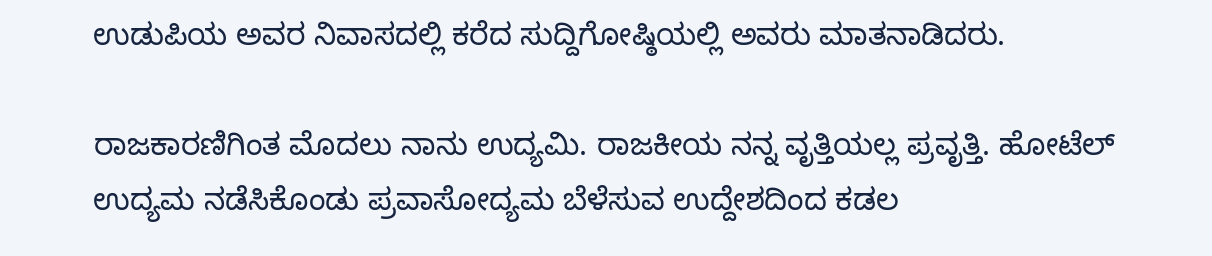ಉಡುಪಿಯ ಅವರ ನಿವಾಸದಲ್ಲಿ ಕರೆದ ಸುದ್ದಿಗೋಷ್ಠಿಯಲ್ಲಿ ಅವರು ಮಾತನಾಡಿದರು.

ರಾಜಕಾರಣಿಗಿಂತ ಮೊದಲು ನಾನು ಉದ್ಯಮಿ. ರಾಜಕೀಯ ನನ್ನ ವೃತ್ತಿಯಲ್ಲ ಪ್ರವೃತ್ತಿ. ಹೋಟೆಲ್ ಉದ್ಯಮ ನಡೆಸಿಕೊಂಡು ಪ್ರವಾಸೋದ್ಯಮ ಬೆಳೆಸುವ ಉದ್ದೇಶದಿಂದ ಕಡಲ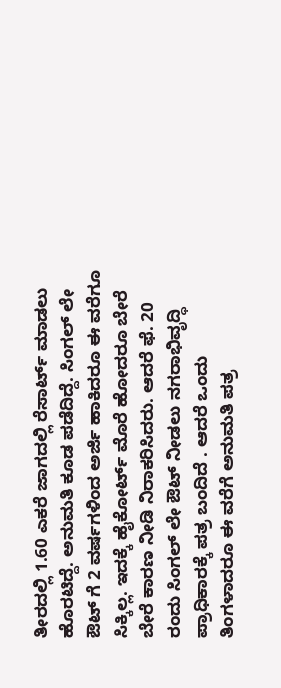ತೀರದಲ್ಲಿ 1.60 ಎಕರೆ ಜಾಗದಲ್ಲಿ ರೆಸಾರ್ಟ್ ಮಾಡಲು ಹೊರಟಿದ್ದೆ. ಅನುಮತಿ ಕೂಡ ಪಡೆದಿದ್ದೆ. ಸಿಂಗಲ್ ಲೇ ಔಟ್ ಗೆ 2 ವರ್ಷಗಳಿಂದ ಅರ್ಜಿ ಹಾಕಿದರೂ ಈ ವರೆಗೂ ಸಿಕ್ಕಿಲ್ಲ. ಇದಕ್ಕೆ ಹೈಕೋರ್ಟ್ ಮೊರೆ ಹೋದರೂ ಬೇರೆ ಬೇರೆ ಕಾರಣ ನೀಡಿ ನಿರಾಕರಿಸಿದರು. ಆದರೆ ಫೆ. 20 ರಂದು ಸಿಂಗಲ್ ಲೇ ಔಟ್ ನೀಡಲು ನಗರಾಭಿವೃದ್ಧಿ ಪ್ರಾಧಿಕಾರಕ್ಕೆ ಪತ್ರ ಬಂದಿದೆ . ಆದರೆ ಒಂದು ತಿಂಗಳಾದರೂ ಈ ವರೆಗೆ ಅನುಮತಿ ಪತ್ರ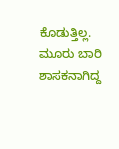ಕೊಡುತ್ತಿಲ್ಲ.  ಮೂರು ಬಾರಿ ಶಾಸಕನಾಗಿದ್ದ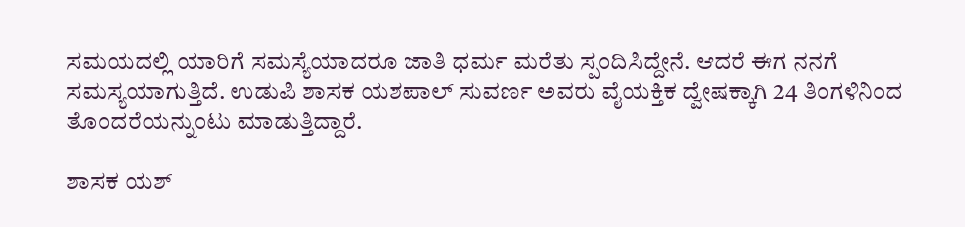ಸಮಯದಲ್ಲಿ ಯಾರಿಗೆ ಸಮಸ್ಯೆಯಾದರೂ ಜಾತಿ ಧರ್ಮ ಮರೆತು ಸ್ಪಂದಿಸಿದ್ದೇನೆ. ಆದರೆ ಈಗ ನನಗೆ ಸಮಸ್ಯಯಾಗುತ್ತಿದೆ. ಉಡುಪಿ ಶಾಸಕ ಯಶಪಾಲ್ ಸುವರ್ಣ ಅವರು ವೈಯಕ್ತಿಕ ದ್ವೇಷಕ್ಕಾಗಿ 24 ತಿಂಗಳಿನಿಂದ ತೊಂದರೆಯನ್ನುಂಟು ಮಾಡುತ್ತಿದ್ದಾರೆ.

ಶಾಸಕ ಯಶ್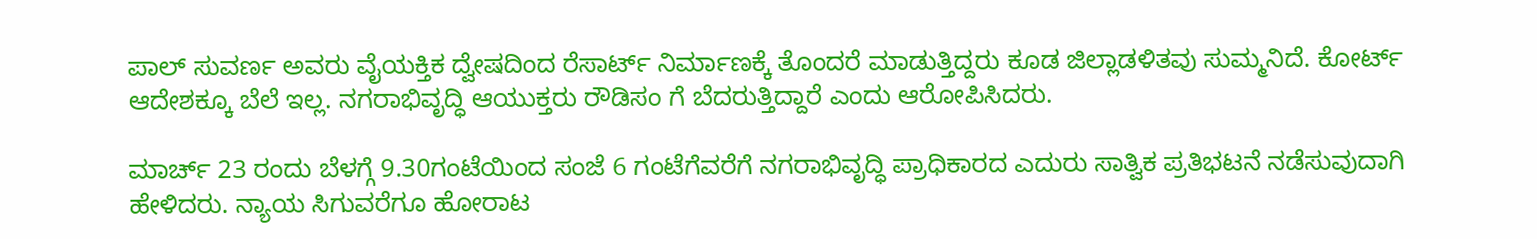ಪಾಲ್ ಸುವರ್ಣ ಅವರು ವೈಯಕ್ತಿಕ ದ್ವೇಷದಿಂದ ರೆಸಾರ್ಟ್ ನಿರ್ಮಾಣಕ್ಕೆ ತೊಂದರೆ ಮಾಡುತ್ತಿದ್ದರು ಕೂಡ ಜಿಲ್ಲಾಡಳಿತವು ಸುಮ್ಮನಿದೆ. ಕೋರ್ಟ್ ಆದೇಶಕ್ಕೂ ಬೆಲೆ ಇಲ್ಲ. ನಗರಾಭಿವೃದ್ಧಿ ಆಯುಕ್ತರು ರೌಡಿಸಂ ಗೆ ಬೆದರುತ್ತಿದ್ದಾರೆ ಎಂದು ಆರೋಪಿಸಿದರು.

ಮಾರ್ಚ್ 23 ರಂದು ಬೆಳಗ್ಗೆ 9.30ಗಂಟೆಯಿಂದ ಸಂಜೆ 6 ಗಂಟೆಗೆವರೆಗೆ ನಗರಾಭಿವೃದ್ಧಿ ಪ್ರಾಧಿಕಾರದ ಎದುರು ಸಾತ್ವಿಕ ಪ್ರತಿಭಟನೆ ನಡೆಸುವುದಾಗಿ ಹೇಳಿದರು. ನ್ಯಾಯ ಸಿಗುವರೆಗೂ ಹೋರಾಟ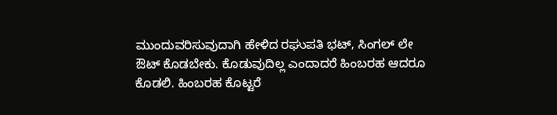ಮುಂದುವರಿಸುವುದಾಗಿ ಹೇಳಿದ ರಘುಪತಿ ಭಟ್, ಸಿಂಗಲ್ ಲೇ ಔಟ್ ಕೊಡಬೇಕು. ಕೊಡುವುದಿಲ್ಲ ಎಂದಾದರೆ ಹಿಂಬರಹ ಆದರೂ ಕೊಡಲಿ. ಹಿಂಬರಹ ಕೊಟ್ಟರೆ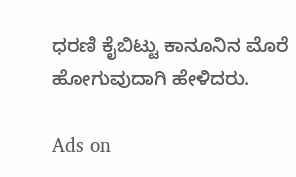ಧರಣಿ ಕೈಬಿಟ್ಟು ಕಾನೂನಿನ ಮೊರೆ ಹೋಗುವುದಾಗಿ ಹೇಳಿದರು.

Ads on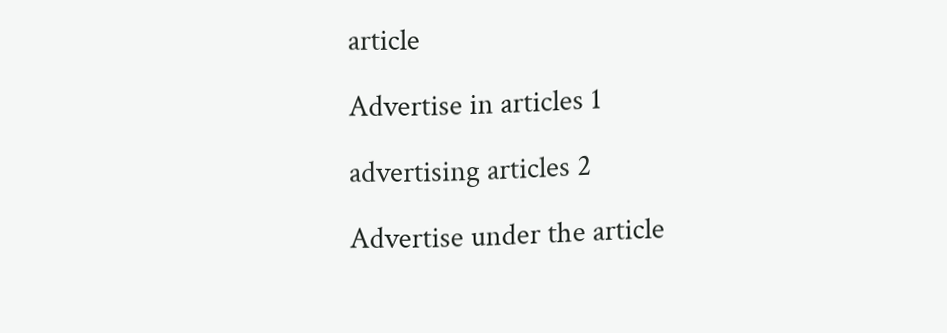article

Advertise in articles 1

advertising articles 2

Advertise under the article